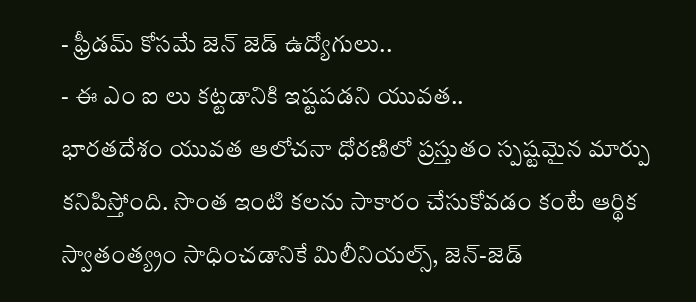- ఫ్రీడమ్ కోసమే జెన్ జెడ్ ఉద్యోగులు..
- ఈ ఎం ఐ లు కట్టడానికి ఇష్టపడని యువత..
భారతదేశం యువత ఆలోచనా ధోరణిలో ప్రస్తుతం స్పష్టమైన మార్పు కనిపిస్తోంది. సొంత ఇంటి కలను సాకారం చేసుకోవడం కంటే ఆర్థిక స్వాతంత్య్రం సాధించడానికే మిలీనియల్స్, జెన్-జెడ్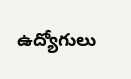ఉద్యోగులు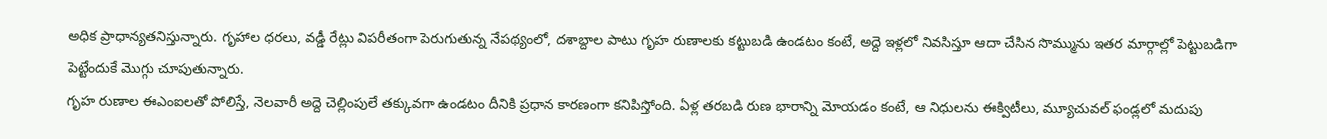అధిక ప్రాధాన్యతనిస్తున్నారు. గృహాల ధరలు, వడ్డీ రేట్లు విపరీతంగా పెరుగుతున్న నేపథ్యంలో, దశాబ్దాల పాటు గృహ రుణాలకు కట్టుబడి ఉండటం కంటే, అద్దె ఇళ్లలో నివసిస్తూ ఆదా చేసిన సొమ్మును ఇతర మార్గాల్లో పెట్టుబడిగా పెట్టేందుకే మొగ్గు చూపుతున్నారు.
గృహ రుణాల ఈఎంఐలతో పోలిస్తే, నెలవారీ అద్దె చెల్లింపులే తక్కువగా ఉండటం దీనికి ప్రధాన కారణంగా కనిపిస్తోంది. ఏళ్ల తరబడి రుణ భారాన్ని మోయడం కంటే, ఆ నిధులను ఈక్విటీలు, మ్యూచువల్ ఫండ్లలో మదుపు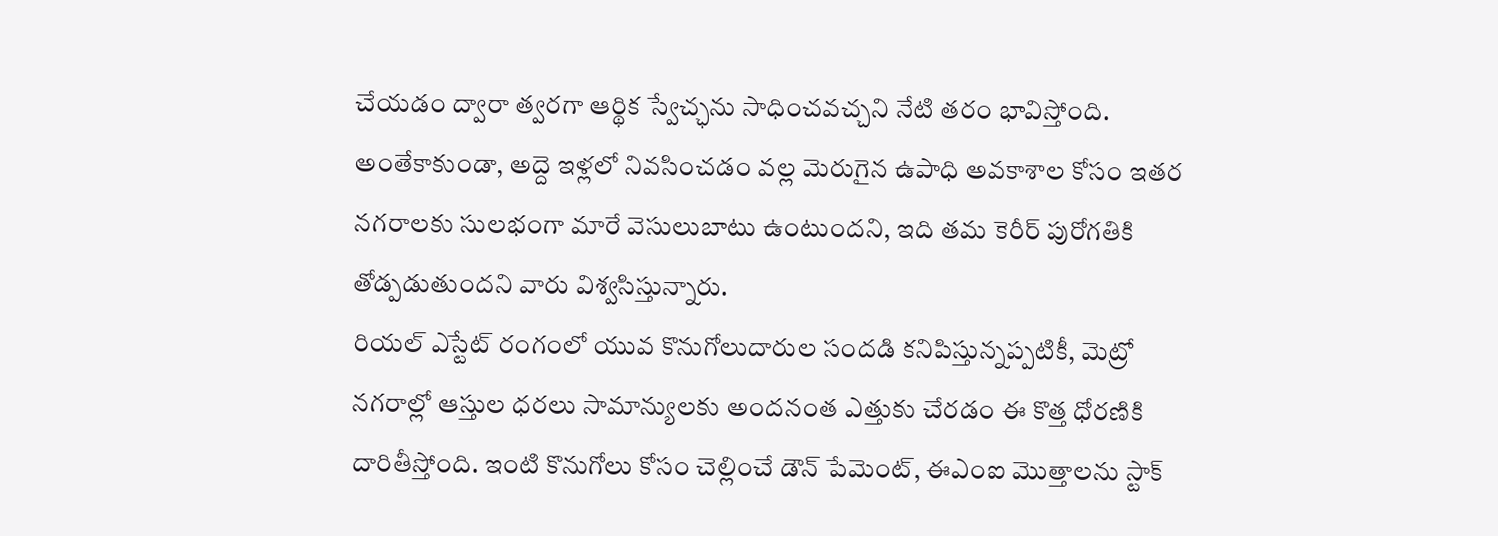చేయడం ద్వారా త్వరగా ఆర్థిక స్వేచ్ఛను సాధించవచ్చని నేటి తరం భావిస్తోంది. అంతేకాకుండా, అద్దె ఇళ్లలో నివసించడం వల్ల మెరుగైన ఉపాధి అవకాశాల కోసం ఇతర నగరాలకు సులభంగా మారే వెసులుబాటు ఉంటుందని, ఇది తమ కెరీర్ పురోగతికి తోడ్పడుతుందని వారు విశ్వసిస్తున్నారు.
రియల్ ఎస్టేట్ రంగంలో యువ కొనుగోలుదారుల సందడి కనిపిస్తున్నప్పటికీ, మెట్రో నగరాల్లో ఆస్తుల ధరలు సామాన్యులకు అందనంత ఎత్తుకు చేరడం ఈ కొత్త ధోరణికి దారితీస్తోంది. ఇంటి కొనుగోలు కోసం చెల్లించే డౌన్ పేమెంట్, ఈఎంఐ మొత్తాలను స్టాక్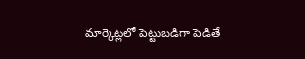మార్కెట్లలో పెట్టుబడిగా పెడితే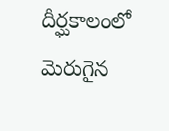దీర్ఘకాలంలో మెరుగైన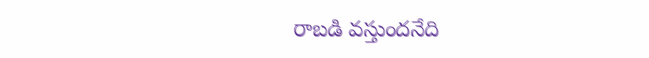రాబడి వస్తుందనేది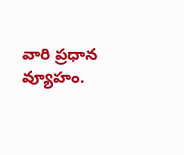వారి ప్రధాన వ్యూహం.